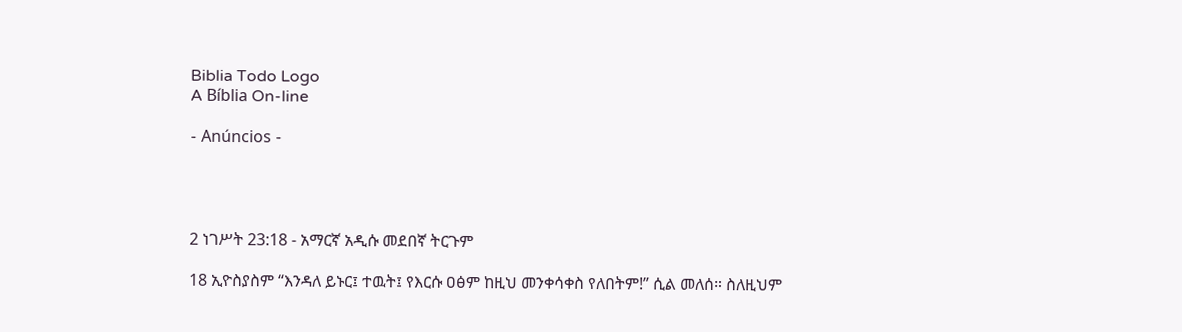Biblia Todo Logo
A Bíblia On-line

- Anúncios -




2 ነገሥት 23:18 - አማርኛ አዲሱ መደበኛ ትርጉም

18 ኢዮስያስም “እንዳለ ይኑር፤ ተዉት፤ የእርሱ ዐፅም ከዚህ መንቀሳቀስ የለበትም!” ሲል መለሰ። ስለዚህም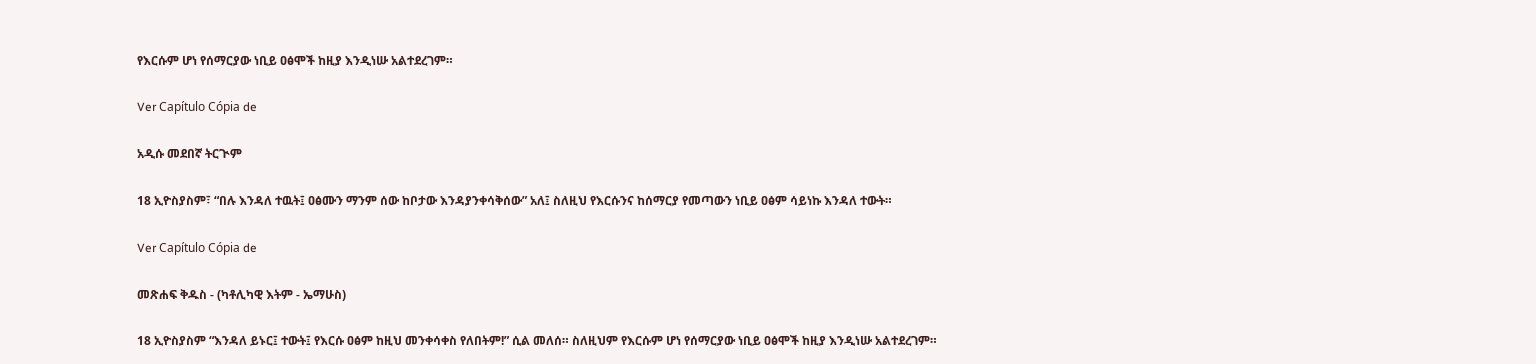የእርሱም ሆነ የሰማርያው ነቢይ ዐፅሞች ከዚያ እንዲነሡ አልተደረገም።

Ver Capítulo Cópia de

አዲሱ መደበኛ ትርጒም

18 ኢዮስያስም፣ “በሉ እንዳለ ተዉት፤ ዐፅሙን ማንም ሰው ከቦታው እንዳያንቀሳቅሰው” አለ፤ ስለዚህ የእርሱንና ከሰማርያ የመጣውን ነቢይ ዐፅም ሳይነኩ እንዳለ ተውት።

Ver Capítulo Cópia de

መጽሐፍ ቅዱስ - (ካቶሊካዊ እትም - ኤማሁስ)

18 ኢዮስያስም “እንዳለ ይኑር፤ ተውት፤ የእርሱ ዐፅም ከዚህ መንቀሳቀስ የለበትም!” ሲል መለሰ። ስለዚህም የእርሱም ሆነ የሰማርያው ነቢይ ዐፅሞች ከዚያ እንዲነሡ አልተደረገም።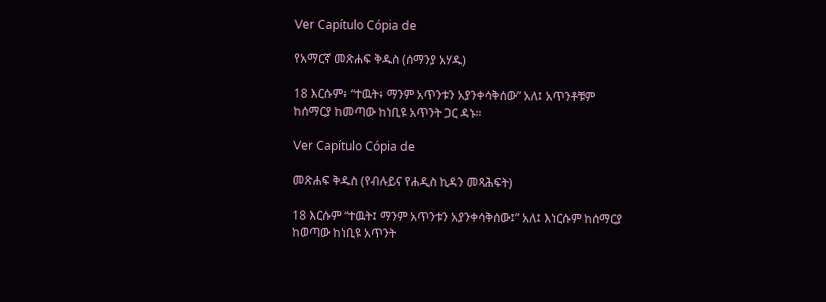Ver Capítulo Cópia de

የአማርኛ መጽሐፍ ቅዱስ (ሰማንያ አሃዱ)

18 እርሱም፥ “ተዉት፥ ማንም አጥንቱን አያንቀሳቅሰው” አለ፤ አጥንቶቹም ከሰማርያ ከመጣው ከነቢዩ አጥንት ጋር ዳኑ።

Ver Capítulo Cópia de

መጽሐፍ ቅዱስ (የብሉይና የሐዲስ ኪዳን መጻሕፍት)

18 እርሱም “ተዉት፤ ማንም አጥንቱን አያንቀሳቅሰው፤” አለ፤ እነርሱም ከሰማርያ ከወጣው ከነቢዩ አጥንት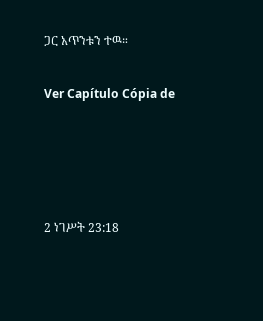ጋር አጥንቱን ተዉ።

Ver Capítulo Cópia de




2 ነገሥት 23:18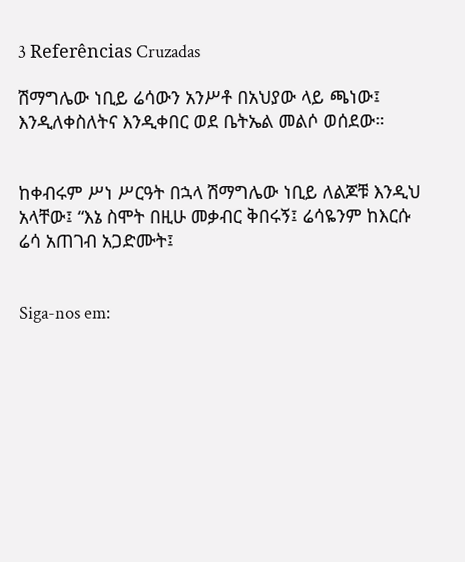3 Referências Cruzadas

ሽማግሌው ነቢይ ሬሳውን አንሥቶ በአህያው ላይ ጫነው፤ እንዲለቀስለትና እንዲቀበር ወደ ቤትኤል መልሶ ወሰደው።


ከቀብሩም ሥነ ሥርዓት በኋላ ሽማግሌው ነቢይ ለልጆቹ እንዲህ አላቸው፤ “እኔ ስሞት በዚሁ መቃብር ቅበሩኝ፤ ሬሳዬንም ከእርሱ ሬሳ አጠገብ አጋድሙት፤


Siga-nos em: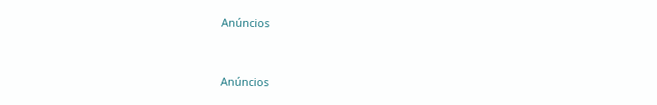Anúncios


Anúncios